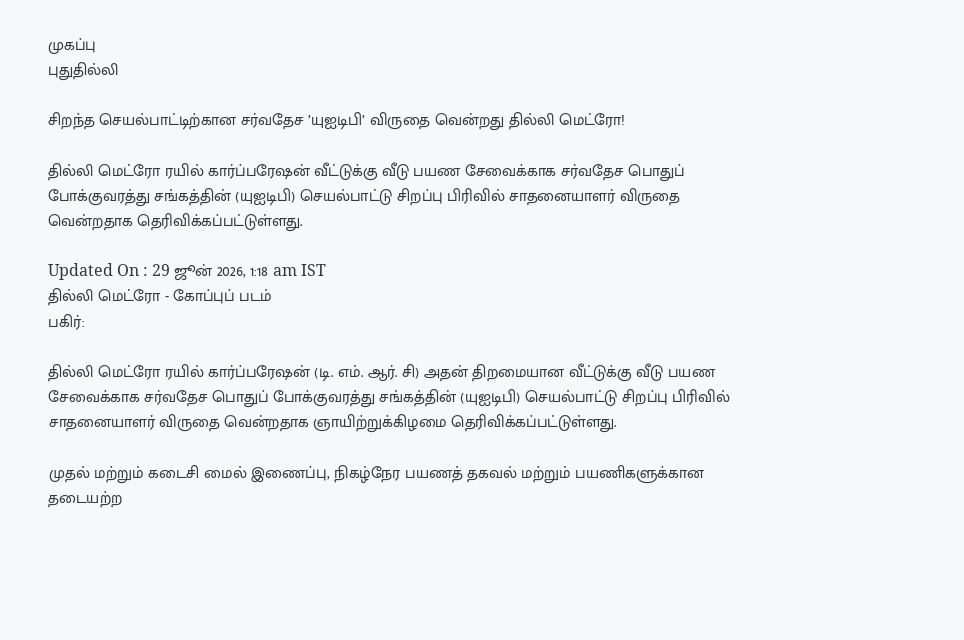முகப்பு
புதுதில்லி

சிறந்த செயல்பாட்டிற்கான சர்வதேச ’யுஐடிபி’ விருதை வென்றது தில்லி மெட்ரோ!

தில்லி மெட்ரோ ரயில் கார்ப்பரேஷன் வீட்டுக்கு வீடு பயண சேவைக்காக சர்வதேச பொதுப் போக்குவரத்து சங்கத்தின் (யுஐடிபி) செயல்பாட்டு சிறப்பு பிரிவில் சாதனையாளர் விருதை வென்றதாக தெரிவிக்கப்பட்டுள்ளது.

Updated On : 29 ஜூன் 2026, 1:18 am IST
தில்லி மெட்ரோ - கோப்புப் படம்
பகிர்:

தில்லி மெட்ரோ ரயில் கார்ப்பரேஷன் (டி. எம். ஆர். சி) அதன் திறமையான வீட்டுக்கு வீடு பயண சேவைக்காக சர்வதேச பொதுப் போக்குவரத்து சங்கத்தின் (யுஐடிபி) செயல்பாட்டு சிறப்பு பிரிவில் சாதனையாளர் விருதை வென்றதாக ஞாயிற்றுக்கிழமை தெரிவிக்கப்பட்டுள்ளது.

முதல் மற்றும் கடைசி மைல் இணைப்பு, நிகழ்நேர பயணத் தகவல் மற்றும் பயணிகளுக்கான தடையற்ற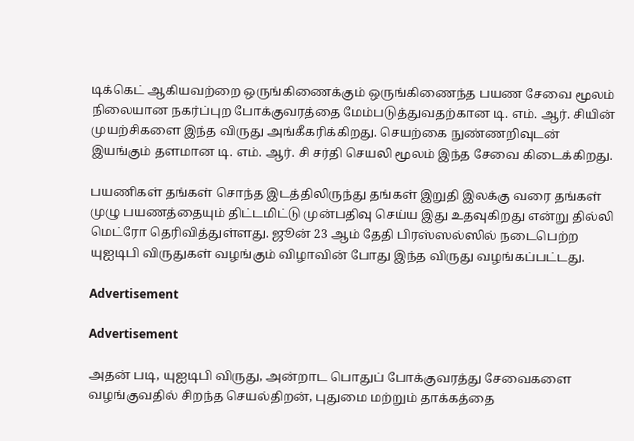டிக்கெட் ஆகியவற்றை ஒருங்கிணைக்கும் ஒருங்கிணைந்த பயண சேவை மூலம் நிலையான நகர்ப்புற போக்குவரத்தை மேம்படுத்துவதற்கான டி. எம். ஆர். சியின் முயற்சிகளை இந்த விருது அங்கீகரிக்கிறது. செயற்கை நுண்ணறிவுடன் இயங்கும் தளமான டி. எம். ஆர். சி சர்தி செயலி மூலம் இந்த சேவை கிடைக்கிறது.

பயணிகள் தங்கள் சொந்த இடத்திலிருந்து தங்கள் இறுதி இலக்கு வரை தங்கள் முழு பயணத்தையும் திட்டமிட்டு முன்பதிவு செய்ய இது உதவுகிறது என்று தில்லி மெட்ரோ தெரிவித்துள்ளது. ஜூன் 23 ஆம் தேதி பிரஸ்ஸல்ஸில் நடைபெற்ற யுஐடிபி விருதுகள் வழங்கும் விழாவின் போது இந்த விருது வழங்கப்பட்டது.

Advertisement

Advertisement

அதன் படி, யுஐடிபி விருது, அன்றாட பொதுப் போக்குவரத்து சேவைகளை வழங்குவதில் சிறந்த செயல்திறன், புதுமை மற்றும் தாக்கத்தை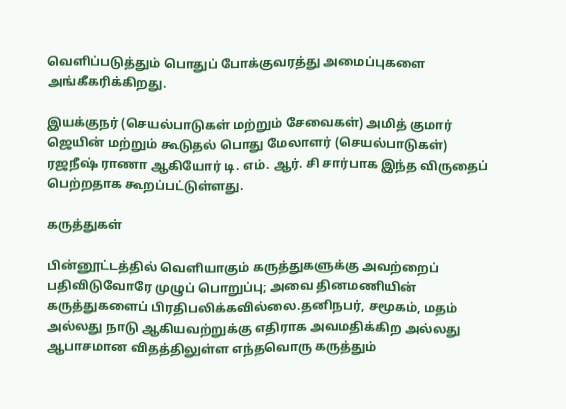வெளிப்படுத்தும் பொதுப் போக்குவரத்து அமைப்புகளை அங்கீகரிக்கிறது.

இயக்குநர் (செயல்பாடுகள் மற்றும் சேவைகள்) அமித் குமார் ஜெயின் மற்றும் கூடுதல் பொது மேலாளர் (செயல்பாடுகள்) ரஜநீஷ் ராணா ஆகியோர் டி. எம். ஆர். சி சார்பாக இந்த விருதைப் பெற்றதாக கூறப்பட்டுள்ளது.

கருத்துகள்

பின்னூட்டத்தில் வெளியாகும் கருத்துகளுக்கு அவற்றைப் பதிவிடுவோரே முழுப் பொறுப்பு; அவை தினமணியின் கருத்துகளைப் பிரதிபலிக்கவில்லை.தனிநபர், சமூகம், மதம் அல்லது நாடு ஆகியவற்றுக்கு எதிராக அவமதிக்கிற அல்லது ஆபாசமான விதத்திலுள்ள எந்தவொரு கருத்தும்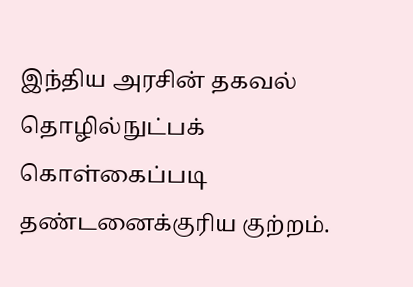இந்திய அரசின் தகவல் தொழில்நுட்பக் கொள்கைப்படி தண்டனைக்குரிய குற்றம்.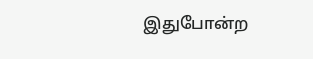இதுபோன்ற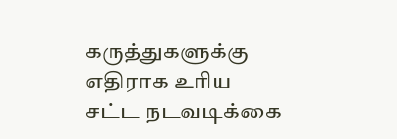கருத்துகளுக்கு எதிராக உரிய சட்ட நடவடிக்கை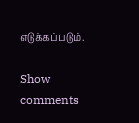எடுக்கப்படும்.

Show comments